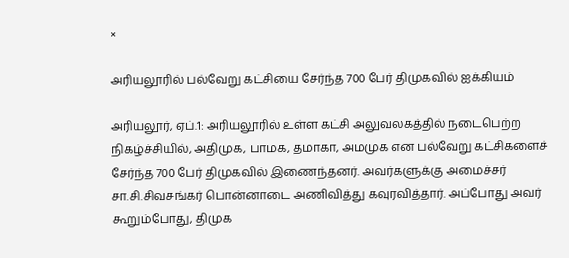×

அரியலூரில் பல்வேறு கட்சியை சேர்ந்த 700 பேர் திமுகவில் ஐக்கியம்

அரியலூர், ஏப்.1: அரியலூரில் உள்ள கட்சி அலுவலகத்தில் நடைபெற்ற நிகழ்ச்சியில், அதிமுக, பாமக, தமாகா, அமமுக என பல்வேறு கட்சிகளைச் சேர்ந்த 700 பேர் திமுகவில் இணைந்தனர். அவர்களுக்கு அமைச்சர் சா.சி.சிவசங்கர் பொன்னாடை அணிவித்து கவுரவித்தார். அப்போது அவர் கூறும்போது, திமுக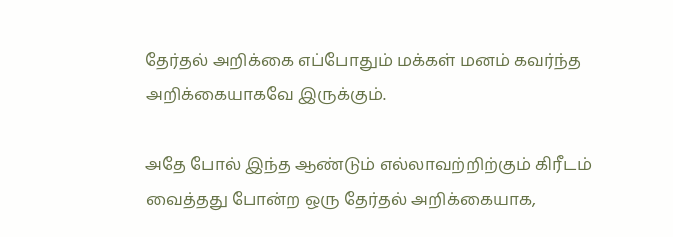தேர்தல் அறிக்கை எப்போதும் மக்கள் மனம் கவர்ந்த அறிக்கையாகவே இருக்கும்.

அதே போல் இந்த ஆண்டும் எல்லாவற்றிற்கும் கிரீடம் வைத்தது போன்ற ஒரு தேர்தல் அறிக்கையாக,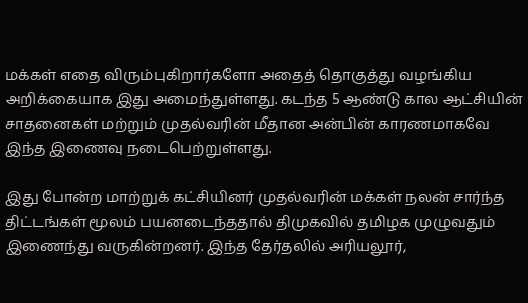மக்கள் எதை விரும்புகிறார்களோ அதைத் தொகுத்து வழங்கிய அறிக்கையாக இது அமைந்துள்ளது. கடந்த 5 ஆண்டு கால ஆட்சியின் சாதனைகள் மற்றும் முதல்வரின் மீதான அன்பின் காரணமாகவே இந்த இணைவு நடைபெற்றுள்ளது.

இது போன்ற மாற்றுக் கட்சியினர் முதல்வரின் மக்கள் நலன் சார்ந்த திட்டங்கள் மூலம் பயனடைந்ததால் திமுகவில் தமிழக முழுவதும் இணைந்து வருகின்றனர். இந்த தேர்தலில் அரியலூர்,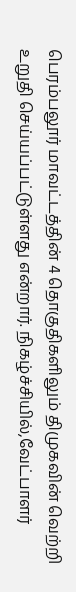பெரம்பலூர் மாவட்டத்தின் 4 தொகுதிகளிலும் திமுகவின் வெற்றி உறுதி செய்யப்பட்டுள்ளது என்றார். நிகழ்ச்சியில்,வேட்பாளர்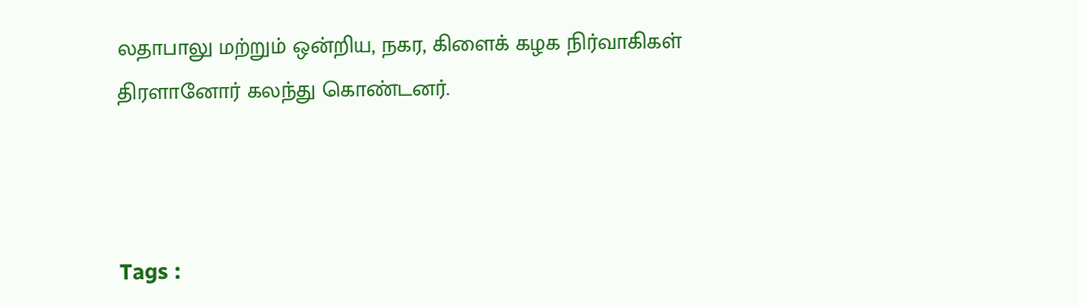லதாபாலு மற்றும் ஒன்றிய, நகர, கிளைக் கழக நிர்வாகிகள் திரளானோர் கலந்து கொண்டனர்.



Tags :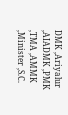DMK ,Ariyalur ,AIADMK ,PMK ,TMA ,AMMK ,Minister ,S.C.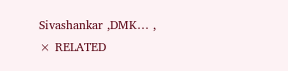Sivashankar ,DMK… ,
× RELATED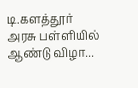டி.களத்தூர் அரசு பள்ளியில் ஆண்டு விழா...